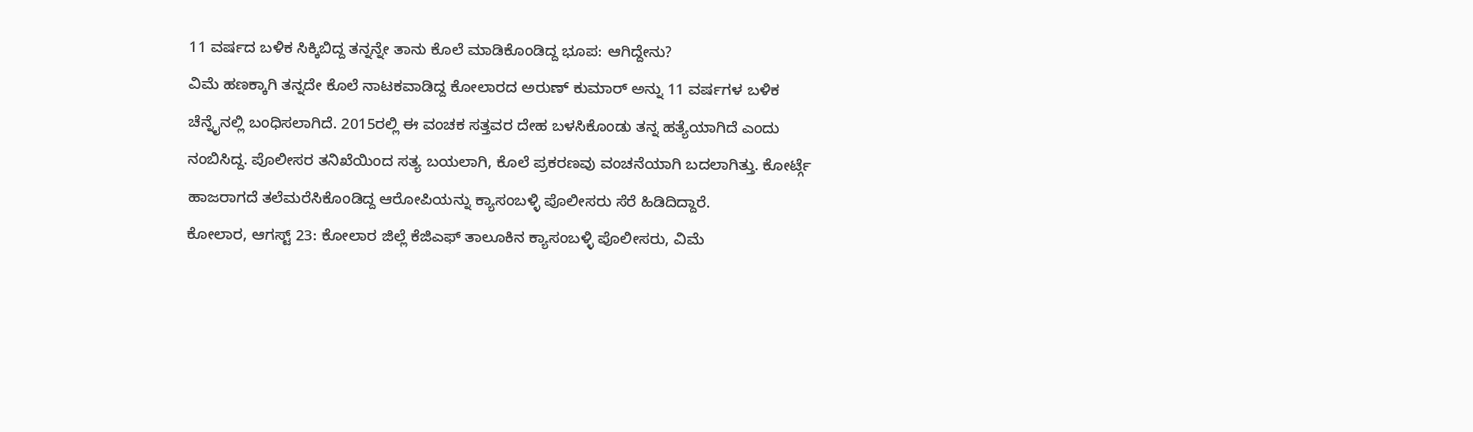11 ವರ್ಷದ ಬಳಿಕ ಸಿಕ್ಕಿಬಿದ್ದ ತನ್ನನ್ನೇ ತಾನು ಕೊಲೆ ಮಾಡಿಕೊಂಡಿದ್ದ ಭೂಪ: ಆಗಿದ್ದೇನು?
ವಿಮೆ ಹಣಕ್ಕಾಗಿ ತನ್ನದೇ ಕೊಲೆ ನಾಟಕವಾಡಿದ್ದ ಕೋಲಾರದ ಅರುಣ್ ಕುಮಾರ್ ಅನ್ನು 11 ವರ್ಷಗಳ ಬಳಿಕ ಚೆನ್ನೈನಲ್ಲಿ ಬಂಧಿಸಲಾಗಿದೆ. 2015ರಲ್ಲಿ ಈ ವಂಚಕ ಸತ್ತವರ ದೇಹ ಬಳಸಿಕೊಂಡು ತನ್ನ ಹತ್ಯೆಯಾಗಿದೆ ಎಂದು ನಂಬಿಸಿದ್ದ. ಪೊಲೀಸರ ತನಿಖೆಯಿಂದ ಸತ್ಯ ಬಯಲಾಗಿ, ಕೊಲೆ ಪ್ರಕರಣವು ವಂಚನೆಯಾಗಿ ಬದಲಾಗಿತ್ತು. ಕೋರ್ಟ್ಗೆ ಹಾಜರಾಗದೆ ತಲೆಮರೆಸಿಕೊಂಡಿದ್ದ ಆರೋಪಿಯನ್ನು ಕ್ಯಾಸಂಬಳ್ಳಿ ಪೊಲೀಸರು ಸೆರೆ ಹಿಡಿದಿದ್ದಾರೆ.
ಕೋಲಾರ, ಆಗಸ್ಟ್ 23: ಕೋಲಾರ ಜಿಲ್ಲೆ ಕೆಜಿಎಫ್ ತಾಲೂಕಿನ ಕ್ಯಾಸಂಬಳ್ಳಿ ಪೊಲೀಸರು, ವಿಮೆ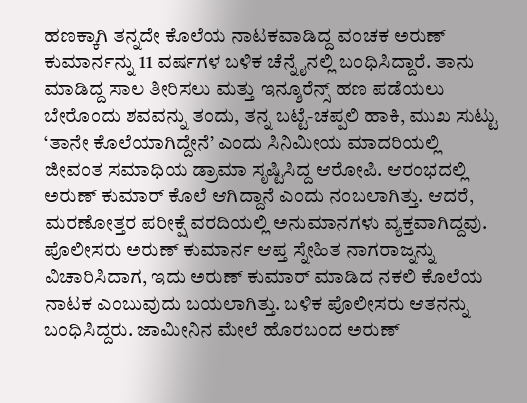ಹಣಕ್ಕಾಗಿ ತನ್ನದೇ ಕೊಲೆಯ ನಾಟಕವಾಡಿದ್ದ ವಂಚಕ ಅರುಣ್ ಕುಮಾರ್ನನ್ನು 11 ವರ್ಷಗಳ ಬಳಿಕ ಚೆನ್ನೈನಲ್ಲಿ ಬಂಧಿಸಿದ್ದಾರೆ. ತಾನು ಮಾಡಿದ್ದ ಸಾಲ ತೀರಿಸಲು ಮತ್ತು ಇನ್ಶೂರೆನ್ಸ್ ಹಣ ಪಡೆಯಲು ಬೇರೊಂದು ಶವವನ್ನು ತಂದು, ತನ್ನ ಬಟ್ಟೆ-ಚಪ್ಪಲಿ ಹಾಕಿ, ಮುಖ ಸುಟ್ಟು ‘ತಾನೇ ಕೊಲೆಯಾಗಿದ್ದೇನೆ’ ಎಂದು ಸಿನಿಮೀಯ ಮಾದರಿಯಲ್ಲಿ ಜೀವಂತ ಸಮಾಧಿಯ ಡ್ರಾಮಾ ಸೃಷ್ಟಿಸಿದ್ದ ಆರೋಪಿ. ಆರಂಭದಲ್ಲಿ ಅರುಣ್ ಕುಮಾರ್ ಕೊಲೆ ಆಗಿದ್ದಾನೆ ಎಂದು ನಂಬಲಾಗಿತ್ತು. ಆದರೆ, ಮರಣೋತ್ತರ ಪರೀಕ್ಷೆ ವರದಿಯಲ್ಲಿ ಅನುಮಾನಗಳು ವ್ಯಕ್ತವಾಗಿದ್ದವು. ಪೊಲೀಸರು ಅರುಣ್ ಕುಮಾರ್ನ ಆಪ್ತ ಸ್ನೇಹಿತ ನಾಗರಾಜ್ನನ್ನು ವಿಚಾರಿಸಿದಾಗ, ಇದು ಅರುಣ್ ಕುಮಾರ್ ಮಾಡಿದ ನಕಲಿ ಕೊಲೆಯ ನಾಟಕ ಎಂಬುವುದು ಬಯಲಾಗಿತ್ತು. ಬಳಿಕ ಪೊಲೀಸರು ಆತನನ್ನು ಬಂಧಿಸಿದ್ದರು. ಜಾಮೀನಿನ ಮೇಲೆ ಹೊರಬಂದ ಅರುಣ್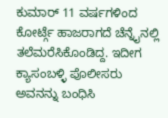ಕುಮಾರ್ 11 ವರ್ಷಗಳಿಂದ ಕೋರ್ಟ್ಗೆ ಹಾಜರಾಗದೆ ಚೆನ್ನೈನಲ್ಲಿ ತಲೆಮರೆಸಿಕೊಂಡಿದ್ದ. ಇದೀಗ ಕ್ಯಾಸಂಬಳ್ಳಿ ಪೊಲೀಸರು ಅವನನ್ನು ಬಂಧಿಸಿ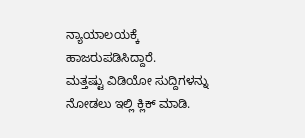ನ್ಯಾಯಾಲಯಕ್ಕೆ ಹಾಜರುಪಡಿಸಿದ್ದಾರೆ.
ಮತ್ತಷ್ಟು ವಿಡಿಯೋ ಸುದ್ದಿಗಳನ್ನು ನೋಡಲು ಇಲ್ಲಿ ಕ್ಲಿಕ್ ಮಾಡಿ.